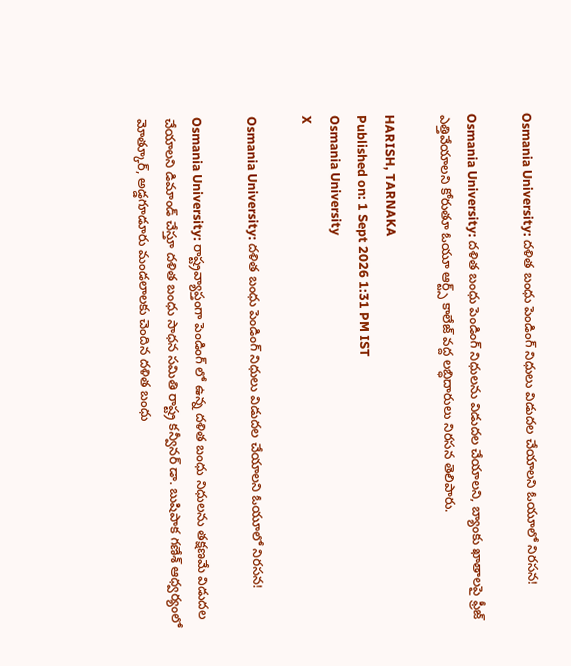Osmania University: దళిత బంధు పెండింగ్ నిధులు విడుదల చేయాలని ఓయూలో నిరసన!

Osmania University: దళిత బంధు పెండింగ్ నిధులను విడుదల చేయాలని, బ్యాంకు ఖాతాలపై ఫ్రీజ్ ఎత్తివేయాలని కోరుతూ ఓయూ ఆర్ట్స్ కాలేజ్ వద్ద లబ్ధిదారులు నిరసన తెలిపారు.

HARISH, TARNAKA
Published on: 1 Sept 2026 1:31 PM IST
Osmania University
X

Osmania University: దళిత బంధు పెండింగ్ నిధులు విడుదల చేయాలని ఓయూలో నిరసన!

Osmania University: రాష్ట్రవ్యాప్తంగా పెండింగ్‌ లో ఉన్న దళిత బంధు నిధులను తక్షణమే విడుదల చేయాలని డిమాండ్ చేస్తూ దళిత బంధు సాధన సమితి రాష్ట్ర కన్వీనర్ డా. బుషిపాక గణేశ్ ఆధ్వర్యంలో మోత్కూర్, అడ్డగూడూరు మండలాలకు చెందిన దళిత బంధు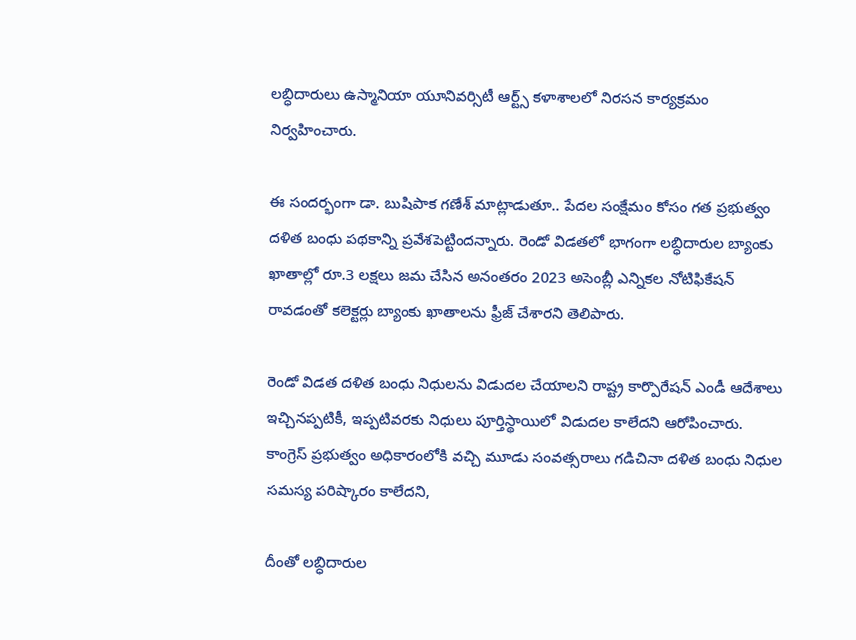లబ్ధిదారులు ఉస్మానియా యూనివర్సిటీ ఆర్ట్స్ కళాశాలలో నిరసన కార్యక్రమం నిర్వహించారు.

ఈ సందర్భంగా డా. బుషిపాక గణేశ్ మాట్లాడుతూ.. పేదల సంక్షేమం కోసం గత ప్రభుత్వం దళిత బంధు పథకాన్ని ప్రవేశపెట్టిందన్నారు. రెండో విడతలో భాగంగా లబ్ధిదారుల బ్యాంకు ఖాతాల్లో రూ.3 లక్షలు జమ చేసిన అనంతరం 2023 అసెంబ్లీ ఎన్నికల నోటిఫికేషన్ రావడంతో కలెక్టర్లు బ్యాంకు ఖాతాలను ఫ్రీజ్ చేశారని తెలిపారు.

రెండో విడత దళిత బంధు నిధులను విడుదల చేయాలని రాష్ట్ర కార్పొరేషన్ ఎండీ ఆదేశాలు ఇచ్చినప్పటికీ, ఇప్పటివరకు నిధులు పూర్తిస్థాయిలో విడుదల కాలేదని ఆరోపించారు. కాంగ్రెస్ ప్రభుత్వం అధికారంలోకి వచ్చి మూడు సంవత్సరాలు గడిచినా దళిత బంధు నిధుల సమస్య పరిష్కారం కాలేదని,

దీంతో లబ్ధిదారుల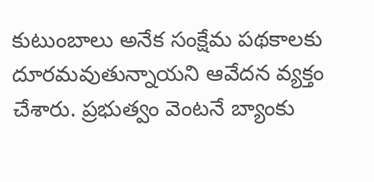కుటుంబాలు అనేక సంక్షేమ పథకాలకు దూరమవుతున్నాయని ఆవేదన వ్యక్తం చేశారు. ప్రభుత్వం వెంటనే బ్యాంకు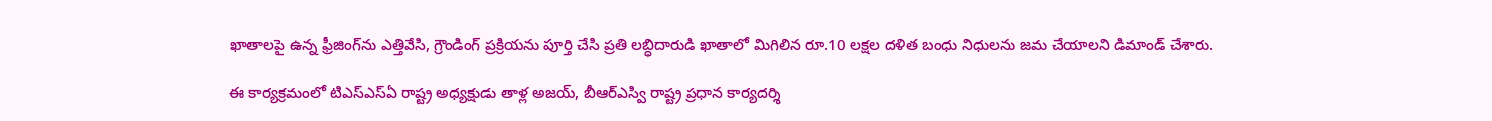ఖాతాలపై ఉన్న ఫ్రీజింగ్‌ను ఎత్తివేసి, గ్రౌండింగ్ ప్రక్రియను పూర్తి చేసి ప్రతి లబ్ధిదారుడి ఖాతాలో మిగిలిన రూ.10 లక్షల దళిత బంధు నిధులను జమ చేయాలని డిమాండ్ చేశారు.

ఈ కార్యక్రమంలో టిఎస్ఎస్ఏ రాష్ట్ర అధ్యక్షుడు తాళ్ల అజయ్, బీఆర్ఎస్వి రాష్ట్ర ప్రధాన కార్యదర్శి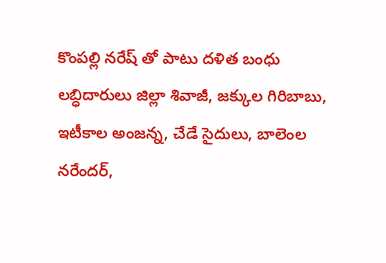కొంపల్లి నరేష్‌ తో పాటు దళిత బంధు లబ్ధిదారులు జిల్లా శివాజీ, జక్కుల గిరిబాబు, ఇటీకాల అంజన్న, చేడే సైదులు, బాలెంల నరేందర్,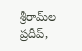శ్రీరామ్‌ల ప్రదీప్,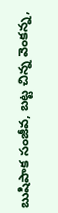బుషిపాక సంజీవ, బట్ట చిన్న వెంకన్న,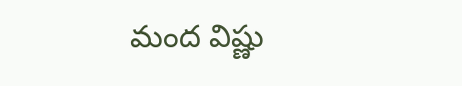మంద విష్ణు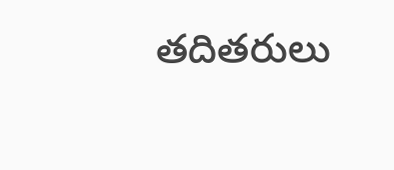తదితరులు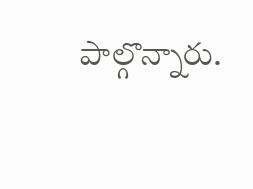పాల్గొన్నారు.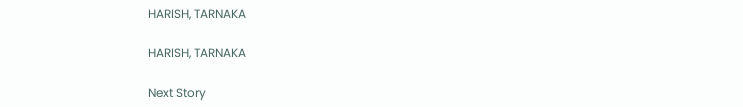HARISH, TARNAKA

HARISH, TARNAKA

Next Story